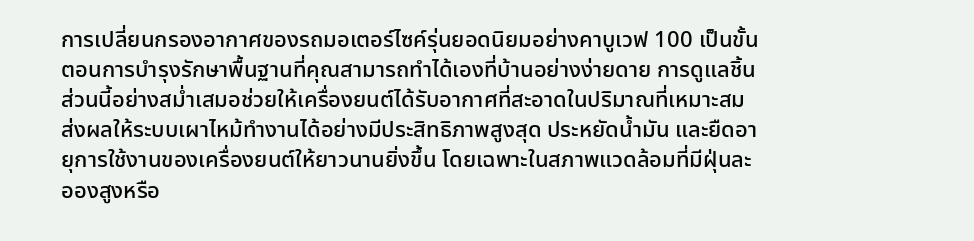การเปลี่ยนกรองอากาศของรถมอเตอร์ไซค์รุ่นยอดนิยมอย่างคาบูเวฟ 100 เป็นขั้นตอนการบำรุงรักษาพื้นฐานที่คุณสามารถทำได้เองที่บ้านอย่างง่ายดาย การดูแลชิ้นส่วนนี้อย่างสม่ำเสมอช่วยให้เครื่องยนต์ได้รับอากาศที่สะอาดในปริมาณที่เหมาะสม ส่งผลให้ระบบเผาไหม้ทำงานได้อย่างมีประสิทธิภาพสูงสุด ประหยัดน้ำมัน และยืดอายุการใช้งานของเครื่องยนต์ให้ยาวนานยิ่งขึ้น โดยเฉพาะในสภาพแวดล้อมที่มีฝุ่นละอองสูงหรือ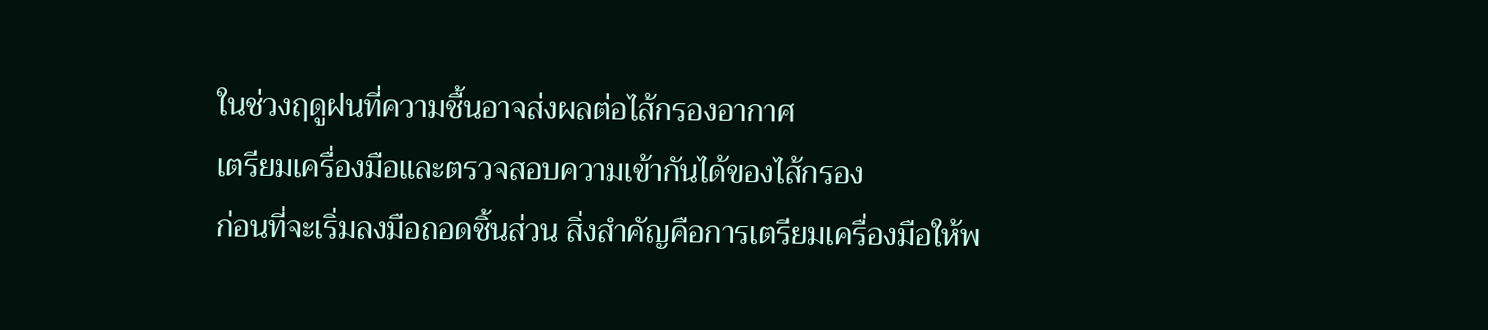ในช่วงฤดูฝนที่ความชื้นอาจส่งผลต่อไส้กรองอากาศ
เตรียมเครื่องมือและตรวจสอบความเข้ากันได้ของไส้กรอง
ก่อนที่จะเริ่มลงมือถอดชิ้นส่วน สิ่งสำคัญคือการเตรียมเครื่องมือให้พ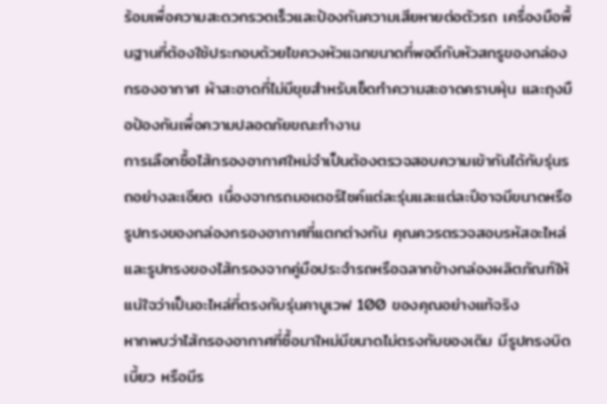ร้อมเพื่อความสะดวกรวดเร็วและป้องกันความเสียหายต่อตัวรถ เครื่องมือพื้นฐานที่ต้องใช้ประกอบด้วยไขควงหัวแฉกขนาดที่พอดีกับหัวสกรูของกล่องกรองอากาศ ผ้าสะอาดที่ไม่มีขุยสำหรับเช็ดทำความสะอาดคราบฝุ่น และถุงมือป้องกันเพื่อความปลอดภัยขณะทำงาน
การเลือกซื้อไส้กรองอากาศใหม่จำเป็นต้องตรวจสอบความเข้ากันได้กับรุ่นรถอย่างละเอียด เนื่องจากรถมอเตอร์ไซค์แต่ละรุ่นและแต่ละปีอาจมีขนาดหรือรูปทรงของกล่องกรองอากาศที่แตกต่างกัน คุณควรตรวจสอบรหัสอะไหล่และรูปทรงของไส้กรองจากคู่มือประจำรถหรือฉลากข้างกล่องผลิตภัณฑ์ให้แน่ใจว่าเป็นอะไหล่ที่ตรงกับรุ่นคาบูเวฟ 100 ของคุณอย่างแท้จริง
หากพบว่าไส้กรองอากาศที่ซื้อมาใหม่มีขนาดไม่ตรงกับของเดิม มีรูปทรงบิดเบี้ยว หรือมีร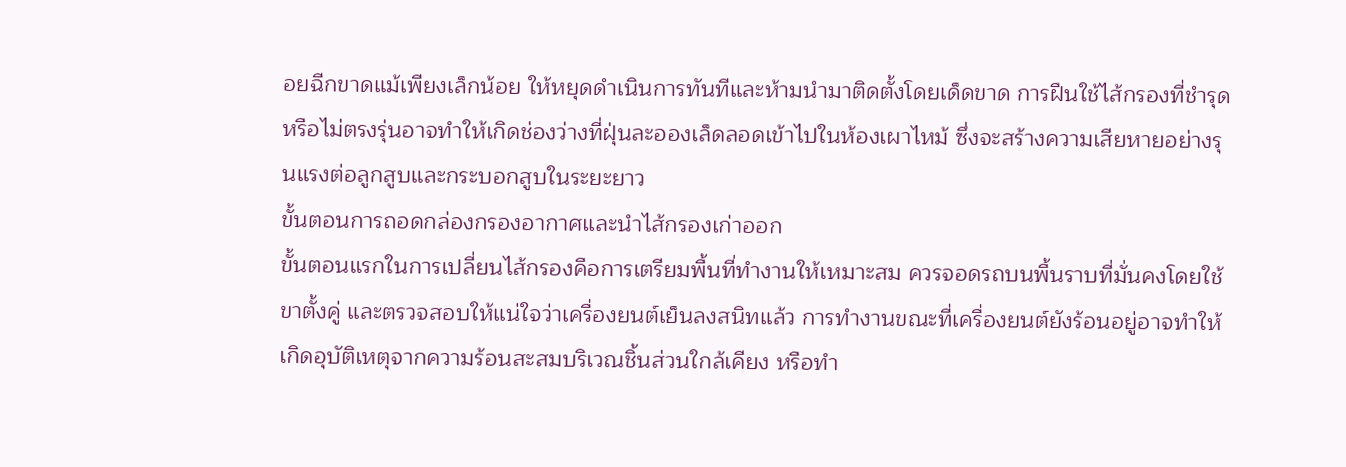อยฉีกขาดแม้เพียงเล็กน้อย ให้หยุดดำเนินการทันทีและห้ามนำมาติดตั้งโดยเด็ดขาด การฝืนใช้ไส้กรองที่ชำรุดหรือไม่ตรงรุ่นอาจทำให้เกิดช่องว่างที่ฝุ่นละอองเล็ดลอดเข้าไปในห้องเผาไหม้ ซึ่งจะสร้างความเสียหายอย่างรุนแรงต่อลูกสูบและกระบอกสูบในระยะยาว
ขั้นตอนการถอดกล่องกรองอากาศและนำไส้กรองเก่าออก
ขั้นตอนแรกในการเปลี่ยนไส้กรองคือการเตรียมพื้นที่ทำงานให้เหมาะสม ควรจอดรถบนพื้นราบที่มั่นคงโดยใช้ขาตั้งคู่ และตรวจสอบให้แน่ใจว่าเครื่องยนต์เย็นลงสนิทแล้ว การทำงานขณะที่เครื่องยนต์ยังร้อนอยู่อาจทำให้เกิดอุบัติเหตุจากความร้อนสะสมบริเวณชิ้นส่วนใกล้เคียง หรือทำ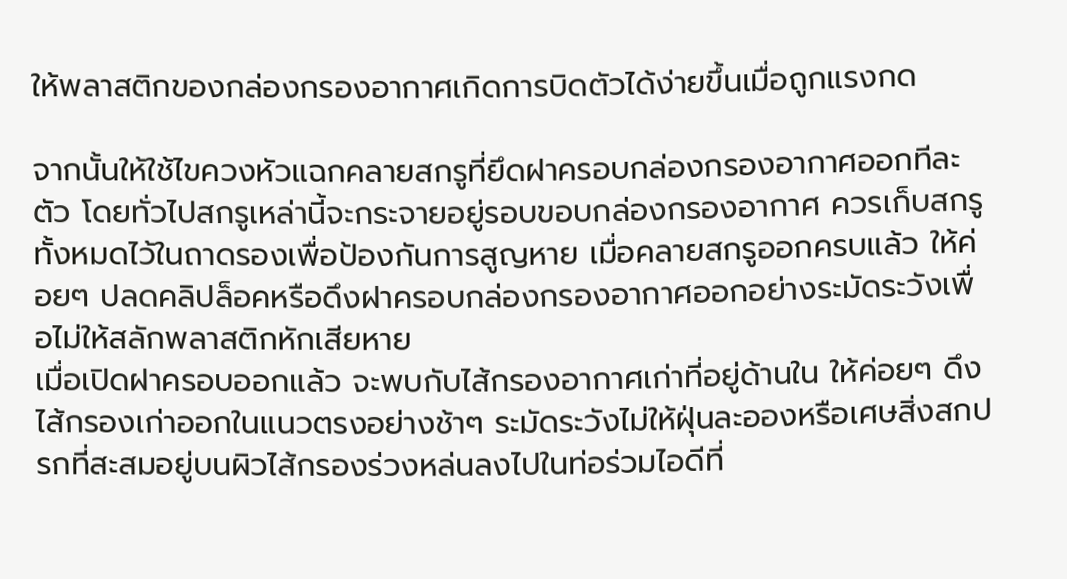ให้พลาสติกของกล่องกรองอากาศเกิดการบิดตัวได้ง่ายขึ้นเมื่อถูกแรงกด

จากนั้นให้ใช้ไขควงหัวแฉกคลายสกรูที่ยึดฝาครอบกล่องกรองอากาศออกทีละตัว โดยทั่วไปสกรูเหล่านี้จะกระจายอยู่รอบขอบกล่องกรองอากาศ ควรเก็บสกรูทั้งหมดไว้ในถาดรองเพื่อป้องกันการสูญหาย เมื่อคลายสกรูออกครบแล้ว ให้ค่อยๆ ปลดคลิปล็อคหรือดึงฝาครอบกล่องกรองอากาศออกอย่างระมัดระวังเพื่อไม่ให้สลักพลาสติกหักเสียหาย
เมื่อเปิดฝาครอบออกแล้ว จะพบกับไส้กรองอากาศเก่าที่อยู่ด้านใน ให้ค่อยๆ ดึงไส้กรองเก่าออกในแนวตรงอย่างช้าๆ ระมัดระวังไม่ให้ฝุ่นละอองหรือเศษสิ่งสกปรกที่สะสมอยู่บนผิวไส้กรองร่วงหล่นลงไปในท่อร่วมไอดีที่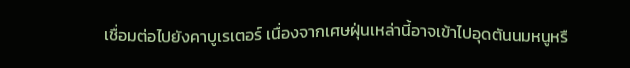เชื่อมต่อไปยังคาบูเรเตอร์ เนื่องจากเศษฝุ่นเหล่านี้อาจเข้าไปอุดตันนมหนูหรื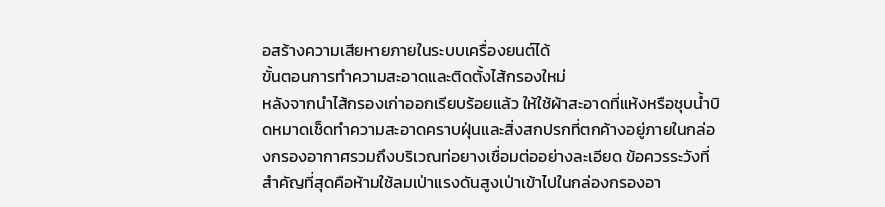อสร้างความเสียหายภายในระบบเครื่องยนต์ได้
ขั้นตอนการทำความสะอาดและติดตั้งไส้กรองใหม่
หลังจากนำไส้กรองเก่าออกเรียบร้อยแล้ว ให้ใช้ผ้าสะอาดที่แห้งหรือชุบน้ำบิดหมาดเช็ดทำความสะอาดคราบฝุ่นและสิ่งสกปรกที่ตกค้างอยู่ภายในกล่องกรองอากาศรวมถึงบริเวณท่อยางเชื่อมต่ออย่างละเอียด ข้อควรระวังที่สำคัญที่สุดคือห้ามใช้ลมเป่าแรงดันสูงเป่าเข้าไปในกล่องกรองอา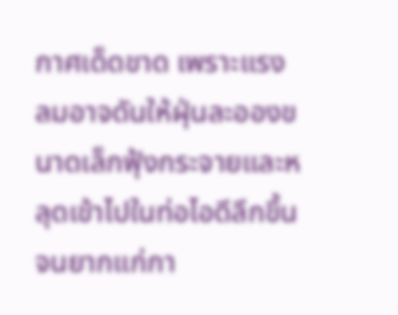กาศเด็ดขาด เพราะแรงลมอาจดันให้ฝุ่นละอองขนาดเล็กฟุ้งกระจายและหลุดเข้าไปในท่อไอดีลึกขึ้นจนยากแก่กา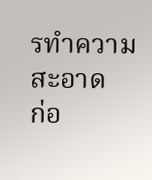รทำความสะอาด
ก่อ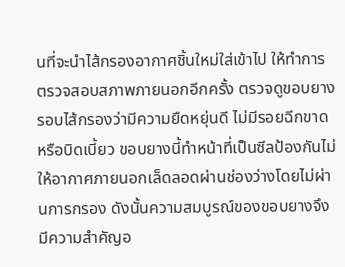นที่จะนำไส้กรองอากาศชิ้นใหม่ใส่เข้าไป ให้ทำการตรวจสอบสภาพภายนอกอีกครั้ง ตรวจดูขอบยางรอบไส้กรองว่ามีความยืดหยุ่นดี ไม่มีรอยฉีกขาดหรือบิดเบี้ยว ขอบยางนี้ทำหน้าที่เป็นซีลป้องกันไม่ให้อากาศภายนอกเล็ดลอดผ่านช่องว่างโดยไม่ผ่านการกรอง ดังนั้นความสมบูรณ์ของขอบยางจึงมีความสำคัญอ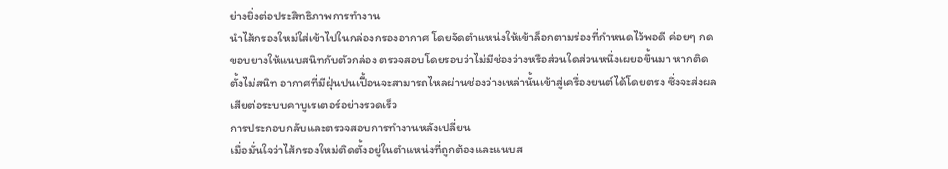ย่างยิ่งต่อประสิทธิภาพการทำงาน
นำไส้กรองใหม่ใส่เข้าไปในกล่องกรองอากาศ โดยจัดตำแหน่งให้เข้าล็อกตามร่องที่กำหนดไว้พอดี ค่อยๆ กดขอบยางให้แนบสนิทกับตัวกล่อง ตรวจสอบโดยรอบว่าไม่มีช่องว่างหรือส่วนใดส่วนหนึ่งเผยอขึ้นมา หากติดตั้งไม่สนิท อากาศที่มีฝุ่นปนเปื้อนจะสามารถไหลผ่านช่องว่างเหล่านั้นเข้าสู่เครื่องยนต์ได้โดยตรง ซึ่งจะส่งผลเสียต่อระบบคาบูเรเตอร์อย่างรวดเร็ว
การประกอบกลับและตรวจสอบการทำงานหลังเปลี่ยน
เมื่อมั่นใจว่าไส้กรองใหม่ติดตั้งอยู่ในตำแหน่งที่ถูกต้องและแนบส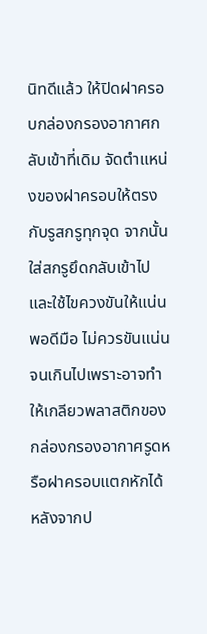นิทดีแล้ว ให้ปิดฝาครอบกล่องกรองอากาศกลับเข้าที่เดิม จัดตำแหน่งของฝาครอบให้ตรงกับรูสกรูทุกจุด จากนั้นใส่สกรูยึดกลับเข้าไปและใช้ไขควงขันให้แน่นพอดีมือ ไม่ควรขันแน่นจนเกินไปเพราะอาจทำให้เกลียวพลาสติกของกล่องกรองอากาศรูดหรือฝาครอบแตกหักได้
หลังจากป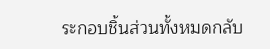ระกอบชิ้นส่วนทั้งหมดกลับ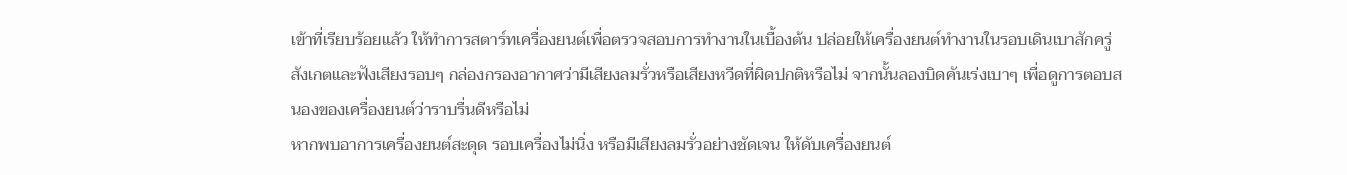เข้าที่เรียบร้อยแล้ว ให้ทำการสตาร์ทเครื่องยนต์เพื่อตรวจสอบการทำงานในเบื้องต้น ปล่อยให้เครื่องยนต์ทำงานในรอบเดินเบาสักครู่ สังเกตและฟังเสียงรอบๆ กล่องกรองอากาศว่ามีเสียงลมรั่วหรือเสียงหวีดที่ผิดปกติหรือไม่ จากนั้นลองบิดคันเร่งเบาๆ เพื่อดูการตอบสนองของเครื่องยนต์ว่าราบรื่นดีหรือไม่
หากพบอาการเครื่องยนต์สะดุด รอบเครื่องไม่นิ่ง หรือมีเสียงลมรั่วอย่างชัดเจน ให้ดับเครื่องยนต์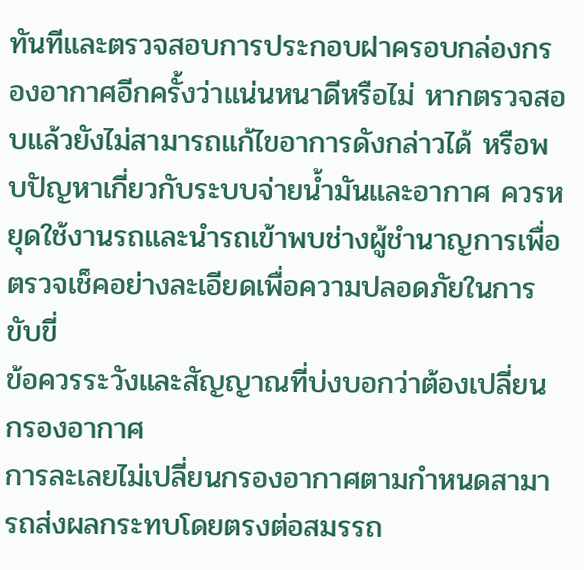ทันทีและตรวจสอบการประกอบฝาครอบกล่องกรองอากาศอีกครั้งว่าแน่นหนาดีหรือไม่ หากตรวจสอบแล้วยังไม่สามารถแก้ไขอาการดังกล่าวได้ หรือพบปัญหาเกี่ยวกับระบบจ่ายน้ำมันและอากาศ ควรหยุดใช้งานรถและนำรถเข้าพบช่างผู้ชำนาญการเพื่อตรวจเช็คอย่างละเอียดเพื่อความปลอดภัยในการขับขี่
ข้อควรระวังและสัญญาณที่บ่งบอกว่าต้องเปลี่ยนกรองอากาศ
การละเลยไม่เปลี่ยนกรองอากาศตามกำหนดสามารถส่งผลกระทบโดยตรงต่อสมรรถ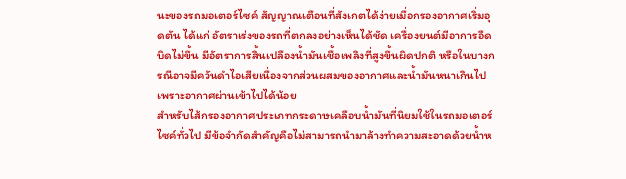นะของรถมอเตอร์ไซค์ สัญญาณเตือนที่สังเกตได้ง่ายเมื่อกรองอากาศเริ่มอุดตัน ได้แก่ อัตราเร่งของรถที่ตกลงอย่างเห็นได้ชัด เครื่องยนต์มีอาการอืด บิดไม่ขึ้น มีอัตราการสิ้นเปลืองน้ำมันเชื้อเพลิงที่สูงขึ้นผิดปกติ หรือในบางกรณีอาจมีควันดำไอเสียเนื่องจากส่วนผสมของอากาศและน้ำมันหนาเกินไปเพราะอากาศผ่านเข้าไปได้น้อย
สำหรับไส้กรองอากาศประเภทกระดาษเคลือบน้ำมันที่นิยมใช้ในรถมอเตอร์ไซค์ทั่วไป มีข้อจำกัดสำคัญคือไม่สามารถนำมาล้างทำความสะอาดด้วยน้ำห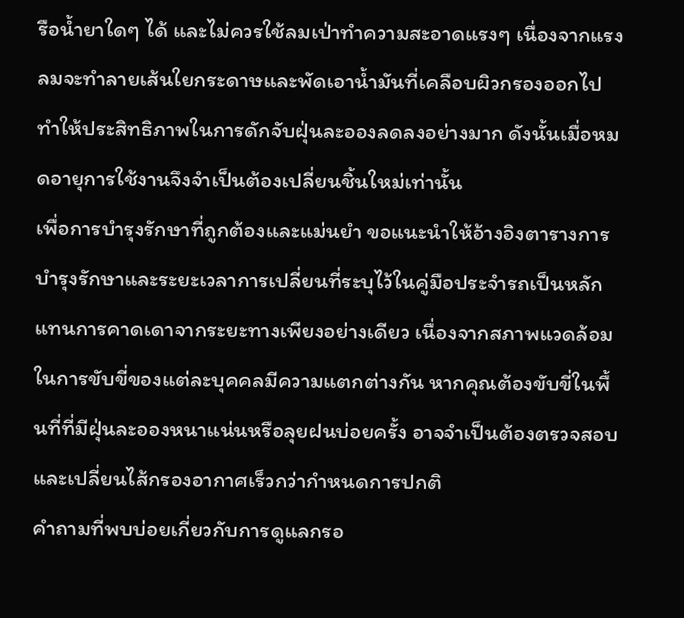รือน้ำยาใดๆ ได้ และไม่ควรใช้ลมเป่าทำความสะอาดแรงๆ เนื่องจากแรงลมจะทำลายเส้นใยกระดาษและพัดเอาน้ำมันที่เคลือบผิวกรองออกไป ทำให้ประสิทธิภาพในการดักจับฝุ่นละอองลดลงอย่างมาก ดังนั้นเมื่อหมดอายุการใช้งานจึงจำเป็นต้องเปลี่ยนชิ้นใหม่เท่านั้น
เพื่อการบำรุงรักษาที่ถูกต้องและแม่นยำ ขอแนะนำให้อ้างอิงตารางการบำรุงรักษาและระยะเวลาการเปลี่ยนที่ระบุไว้ในคู่มือประจำรถเป็นหลัก แทนการคาดเดาจากระยะทางเพียงอย่างเดียว เนื่องจากสภาพแวดล้อมในการขับขี่ของแต่ละบุคคลมีความแตกต่างกัน หากคุณต้องขับขี่ในพื้นที่ที่มีฝุ่นละอองหนาแน่นหรือลุยฝนบ่อยครั้ง อาจจำเป็นต้องตรวจสอบและเปลี่ยนไส้กรองอากาศเร็วกว่ากำหนดการปกติ
คำถามที่พบบ่อยเกี่ยวกับการดูแลกรอ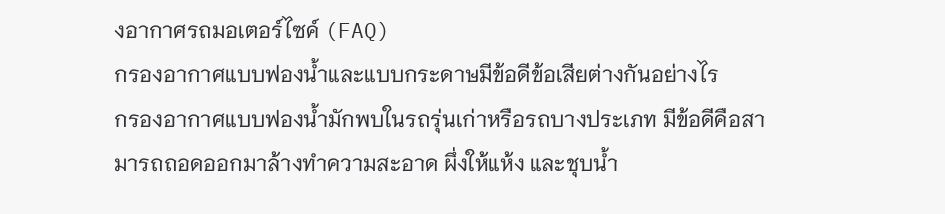งอากาศรถมอเตอร์ไซค์ (FAQ)
กรองอากาศแบบฟองน้ำและแบบกระดาษมีข้อดีข้อเสียต่างกันอย่างไร
กรองอากาศแบบฟองน้ำมักพบในรถรุ่นเก่าหรือรถบางประเภท มีข้อดีคือสามารถถอดออกมาล้างทำความสะอาด ผึ่งให้แห้ง และชุบน้ำ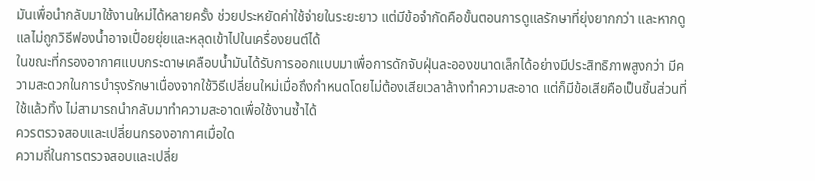มันเพื่อนำกลับมาใช้งานใหม่ได้หลายครั้ง ช่วยประหยัดค่าใช้จ่ายในระยะยาว แต่มีข้อจำกัดคือขั้นตอนการดูแลรักษาที่ยุ่งยากกว่า และหากดูแลไม่ถูกวิธีฟองน้ำอาจเปื่อยยุ่ยและหลุดเข้าไปในเครื่องยนต์ได้
ในขณะที่กรองอากาศแบบกระดาษเคลือบน้ำมันได้รับการออกแบบมาเพื่อการดักจับฝุ่นละอองขนาดเล็กได้อย่างมีประสิทธิภาพสูงกว่า มีความสะดวกในการบำรุงรักษาเนื่องจากใช้วิธีเปลี่ยนใหม่เมื่อถึงกำหนดโดยไม่ต้องเสียเวลาล้างทำความสะอาด แต่ก็มีข้อเสียคือเป็นชิ้นส่วนที่ใช้แล้วทิ้ง ไม่สามารถนำกลับมาทำความสะอาดเพื่อใช้งานซ้ำได้
ควรตรวจสอบและเปลี่ยนกรองอากาศเมื่อใด
ความถี่ในการตรวจสอบและเปลี่ย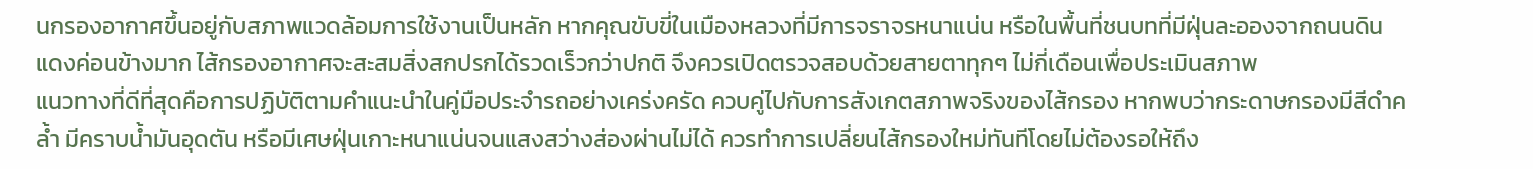นกรองอากาศขึ้นอยู่กับสภาพแวดล้อมการใช้งานเป็นหลัก หากคุณขับขี่ในเมืองหลวงที่มีการจราจรหนาแน่น หรือในพื้นที่ชนบทที่มีฝุ่นละอองจากถนนดินแดงค่อนข้างมาก ไส้กรองอากาศจะสะสมสิ่งสกปรกได้รวดเร็วกว่าปกติ จึงควรเปิดตรวจสอบด้วยสายตาทุกๆ ไม่กี่เดือนเพื่อประเมินสภาพ
แนวทางที่ดีที่สุดคือการปฏิบัติตามคำแนะนำในคู่มือประจำรถอย่างเคร่งครัด ควบคู่ไปกับการสังเกตสภาพจริงของไส้กรอง หากพบว่ากระดาษกรองมีสีดำคล้ำ มีคราบน้ำมันอุดตัน หรือมีเศษฝุ่นเกาะหนาแน่นจนแสงสว่างส่องผ่านไม่ได้ ควรทำการเปลี่ยนไส้กรองใหม่ทันทีโดยไม่ต้องรอให้ถึง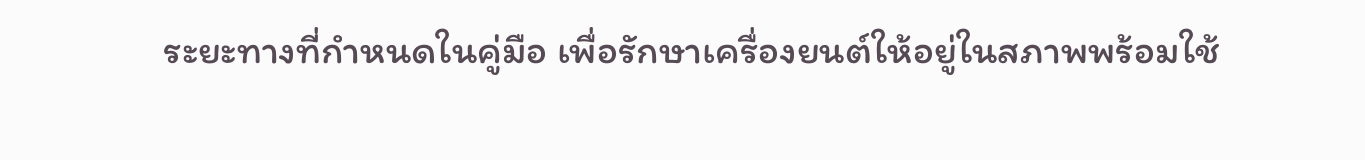ระยะทางที่กำหนดในคู่มือ เพื่อรักษาเครื่องยนต์ให้อยู่ในสภาพพร้อมใช้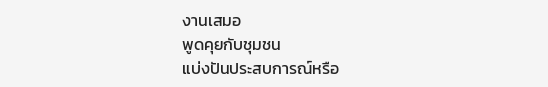งานเสมอ
พูดคุยกับชุมชน
แบ่งปันประสบการณ์หรือ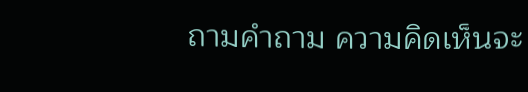ถามคำถาม ความคิดเห็นจะ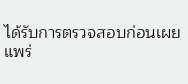ได้รับการตรวจสอบก่อนเผยแพร่